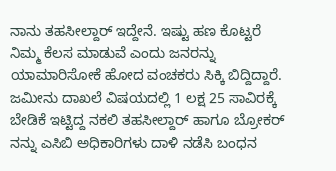ನಾನು ತಹಸೀಲ್ದಾರ್ ಇದ್ದೇನೆ. ಇಷ್ಟು ಹಣ ಕೊಟ್ಟರೆ ನಿಮ್ಮ ಕೆಲಸ ಮಾಡುವೆ ಎಂದು ಜನರನ್ನು ಯಾಮಾರಿಸೋಕೆ ಹೋದ ವಂಚಕರು ಸಿಕ್ಕಿ ಬಿದ್ದಿದ್ದಾರೆ. ಜಮೀನು ದಾಖಲೆ ವಿಷಯದಲ್ಲಿ 1 ಲಕ್ಷ 25 ಸಾವಿರಕ್ಕೆ ಬೇಡಿಕೆ ಇಟ್ಟಿದ್ದ ನಕಲಿ ತಹಸೀಲ್ದಾರ್ ಹಾಗೂ ಬ್ರೋಕರ್ ನನ್ನು ಎಸಿಬಿ ಅಧಿಕಾರಿಗಳು ದಾಳಿ ನಡೆಸಿ ಬಂಧನ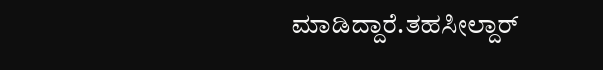ಮಾಡಿದ್ದಾರೆ.ತಹಸೀಲ್ದಾರ್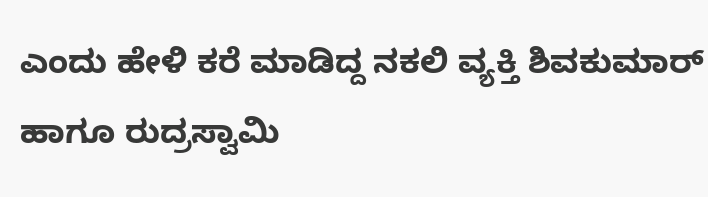ಎಂದು ಹೇಳಿ ಕರೆ ಮಾಡಿದ್ದ ನಕಲಿ ವ್ಯಕ್ತಿ ಶಿವಕುಮಾರ್ ಹಾಗೂ ರುದ್ರಸ್ವಾಮಿ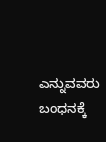ಎನ್ನುವವರು ಬಂಧನಕ್ಕೆ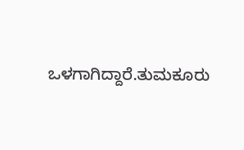ಒಳಗಾಗಿದ್ದಾರೆ.ತುಮಕೂರು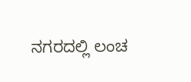ನಗರದಲ್ಲಿ ಲಂಚ